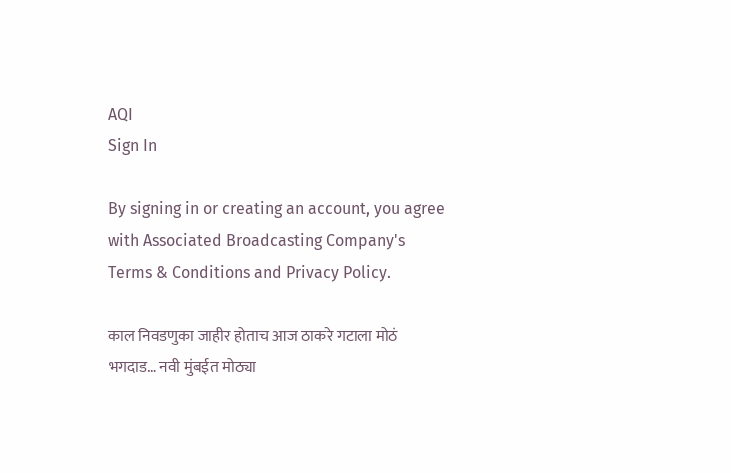AQI
Sign In

By signing in or creating an account, you agree with Associated Broadcasting Company's Terms & Conditions and Privacy Policy.

काल निवडणुका जाहीर होताच आज ठाकरे गटाला मोठं भगदाड… नवी मुंबईत मोठ्या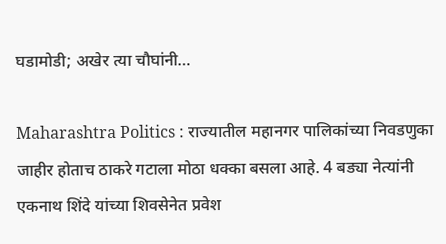घडामोडी; अखेर त्या चौघांनी…

Maharashtra Politics : राज्यातील महानगर पालिकांच्या निवडणुका जाहीर होताच ठाकरे गटाला मोठा धक्का बसला आहे. 4 बड्या नेत्यांनी एकनाथ शिंदे यांच्या शिवसेनेत प्रवेश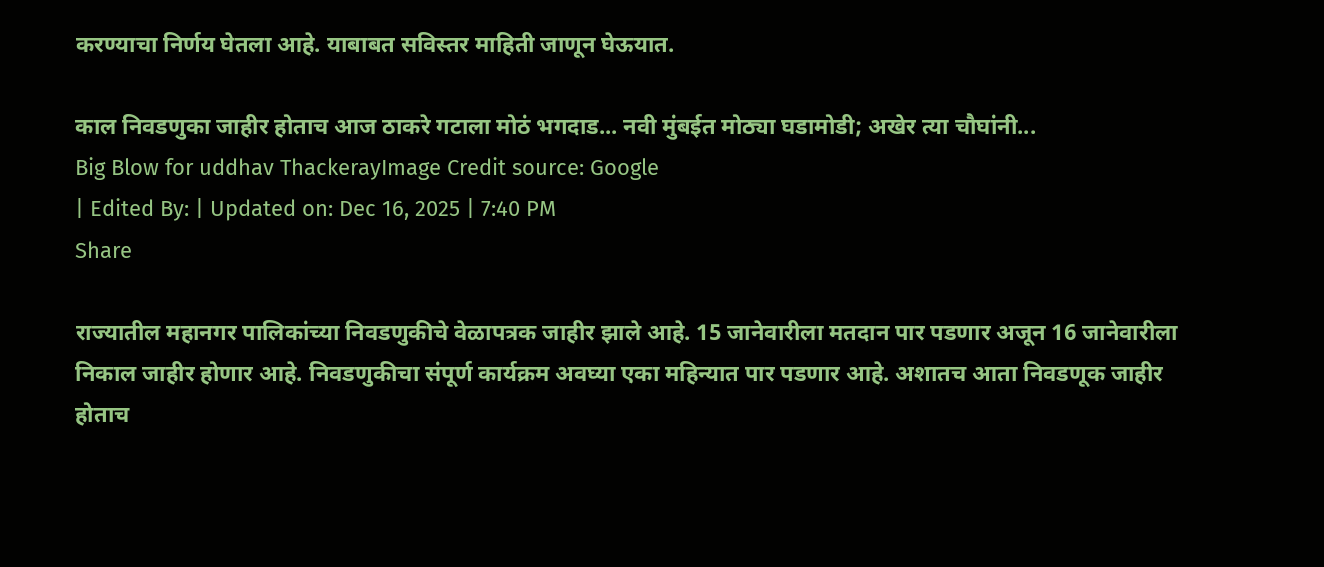करण्याचा निर्णय घेतला आहे. याबाबत सविस्तर माहिती जाणून घेऊयात.

काल निवडणुका जाहीर होताच आज ठाकरे गटाला मोठं भगदाड... नवी मुंबईत मोठ्या घडामोडी; अखेर त्या चौघांनी...
Big Blow for uddhav ThackerayImage Credit source: Google
| Edited By: | Updated on: Dec 16, 2025 | 7:40 PM
Share

राज्यातील महानगर पालिकांच्या निवडणुकीचे वेळापत्रक जाहीर झाले आहे. 15 जानेवारीला मतदान पार पडणार अजून 16 जानेवारीला निकाल जाहीर होणार आहे. निवडणुकीचा संपूर्ण कार्यक्रम अवघ्या एका महिन्यात पार पडणार आहे. अशातच आता निवडणूक जाहीर होताच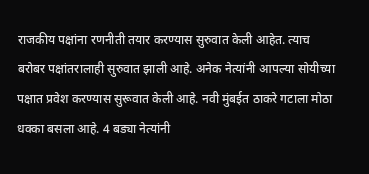राजकीय पक्षांना रणनीती तयार करण्यास सुरुवात केली आहेत. त्याच बरोबर पक्षांतरालाही सुरुवात झाली आहे. अनेक नेत्यांनी आपल्या सोयीच्या पक्षात प्रवेश करण्यास सुरूवात केली आहे. नवी मुंबईत ठाकरे गटाला मोठा धक्का बसला आहे. 4 बड्या नेत्यांनी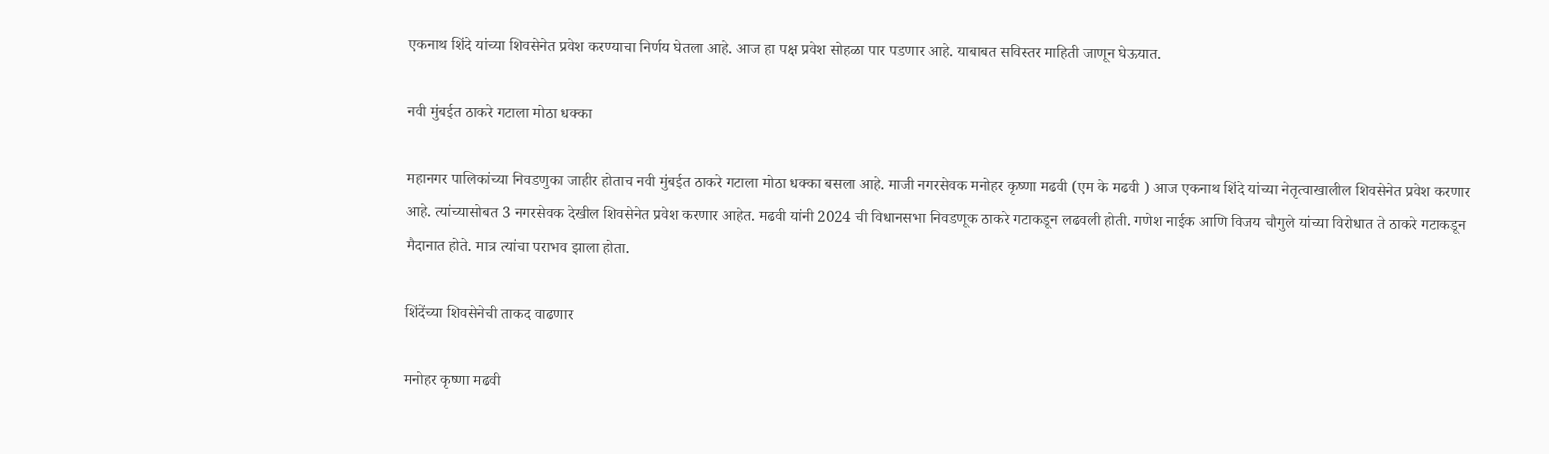एकनाथ शिंदे यांच्या शिवसेनेत प्रवेश करण्याचा निर्णय घेतला आहे. आज हा पक्ष प्रवेश सोहळा पार पडणार आहे. याबाबत सविस्तर माहिती जाणून घेऊयात.

नवी मुंबईत ठाकरे गटाला मोठा धक्का

महानगर पालिकांच्या निवडणुका जाहीर होताच नवी मुंबईत ठाकरे गटाला मोठा धक्का बसला आहे. माजी नगरसेवक मनोहर कृष्णा मढवी (एम के मढवी ) आज एकनाथ शिंदे यांच्या नेतृत्वाखालील शिवसेनेत प्रवेश करणार आहे. त्यांच्यासोबत 3 नगरसेवक देखील शिवसेनेत प्रवेश करणार आहेत. मढवी यांनी 2024 ची विधानसभा निवडणूक ठाकरे गटाकडून लढवली होती. गणेश नाईक आणि विजय चौगुले यांच्या विरोधात ते ठाकरे गटाकडून मैदानात होते. मात्र त्यांचा पराभव झाला होता.

शिंदेंच्या शिवसेनेची ताकद वाढणार

मनोहर कृष्णा मढवी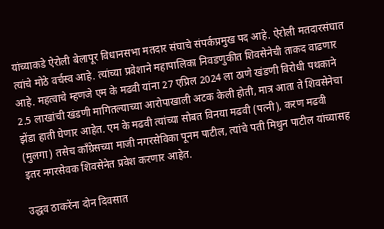यांच्याकडे ऐरोली बेलापूर विधानसभा मतदार संघाचे संपर्कप्रमुख पद आहे. ऐरोली मतदारसंघात त्यांचे मोठे वर्चस्व आहे. त्यांच्या प्रवेशाने महापालिका निवडणुकीत शिवसेनेची ताकद वाढणार आहे. महत्वाचे म्हणजे एम के मढवी यांना 27 एप्रिल 2024 ला ठाणे खंडणी विरोधी पथकाने 2.5 लाखांची खंडणी मागितल्याच्या आरोपाखाली अटक केली होती, मात्र आता ते शिवसेनेचा झेंडा हाती घेणार आहेत. एम के मढवी त्यांच्या सोबत विनया मढवी (पत्नी), करण मढवी (मुलगा) तसेच काँग्रेसच्या माजी नगरसेविका पूनम पाटील, त्यांचे पती मिथुन पाटील यांच्यासह इतर नगरसेवक शिवसेनेत प्रवेश करणार आहेत.

उद्धव ठाकरेंना दोन दिवसात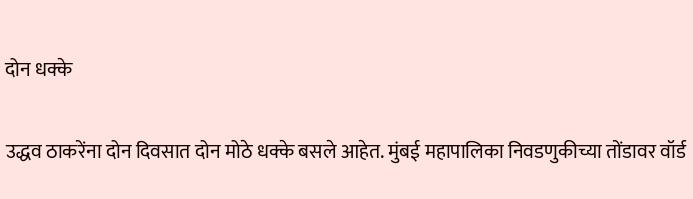दोन धक्के

उद्धव ठाकरेंना दोन दिवसात दोन मोठे धक्के बसले आहेत. मुंबई महापालिका निवडणुकीच्या तोंडावर वॉर्ड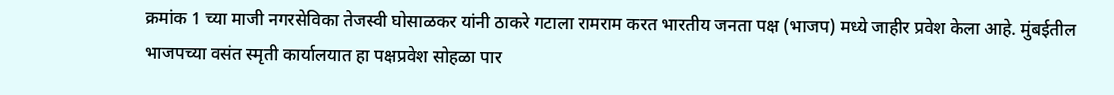क्रमांक 1 च्या माजी नगरसेविका तेजस्वी घोसाळकर यांनी ठाकरे गटाला रामराम करत भारतीय जनता पक्ष (भाजप) मध्ये जाहीर प्रवेश केला आहे. मुंबईतील भाजपच्या वसंत स्मृती कार्यालयात हा पक्षप्रवेश सोहळा पार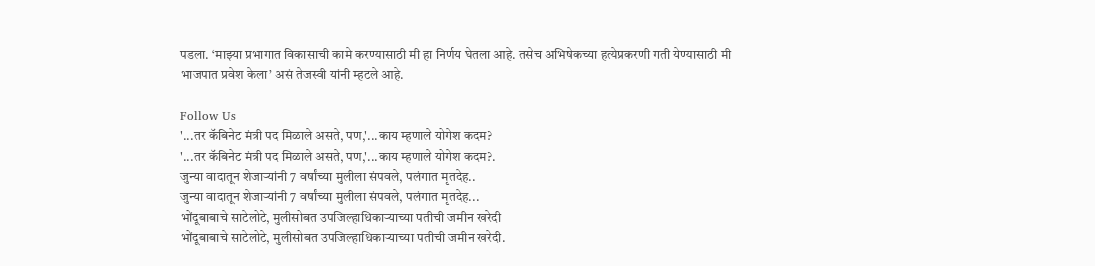पडला. ‘माझ्या प्रभागात विकासाची कामे करण्यासाठी मी हा निर्णय घेतला आहे. तसेच अभिषेकच्या हत्येप्रकरणी गती येण्यासाठी मी भाजपात प्रवेश केला’ असं तेजस्वी यांनी म्हटले आहे.

Follow Us
'...तर कॅबिनेट मंत्री पद मिळाले असते, पण,'...काय म्हणाले योगेश कदम?
'...तर कॅबिनेट मंत्री पद मिळाले असते, पण,'...काय म्हणाले योगेश कदम?.
जुन्या वादातून शेजाऱ्यांनी 7 वर्षांच्या मुलीला संपवले, पलंगात मृतदेह..
जुन्या वादातून शेजाऱ्यांनी 7 वर्षांच्या मुलीला संपवले, पलंगात मृतदेह...
भोंदूबाबाचे साटेलोटे, मुलीसोबत उपजिल्हाधिकाऱ्याच्या पतीची जमीन खरेदी
भोंदूबाबाचे साटेलोटे, मुलीसोबत उपजिल्हाधिकाऱ्याच्या पतीची जमीन खरेदी.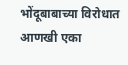भोंदूबाबाच्या विरोधात आणखी एका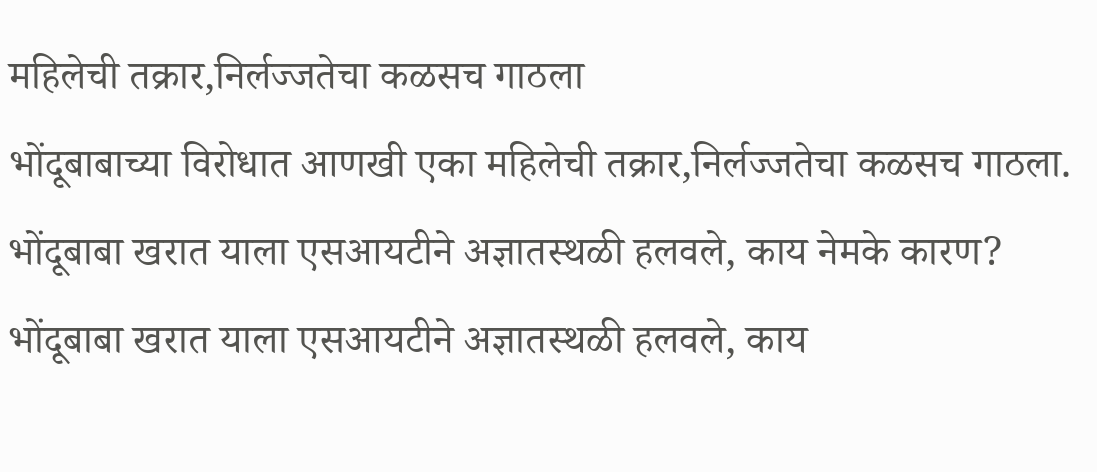महिलेची तक्रार,निर्लज्जतेचा कळसच गाठला
भोंदूबाबाच्या विरोधात आणखी एका महिलेची तक्रार,निर्लज्जतेचा कळसच गाठला.
भोंदूबाबा खरात याला एसआयटीने अज्ञातस्थळी हलवले, काय नेमके कारण?
भोंदूबाबा खरात याला एसआयटीने अज्ञातस्थळी हलवले, काय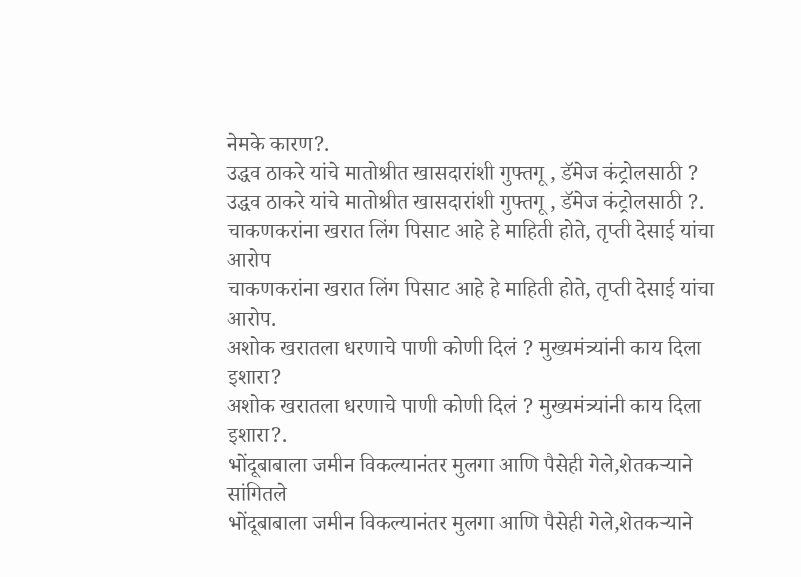नेमके कारण?.
उद्धव ठाकरे यांचे मातोश्रीत खासदारांशी गुफ्तगू , डॅमेज कंट्रोलसाठी ?
उद्धव ठाकरे यांचे मातोश्रीत खासदारांशी गुफ्तगू , डॅमेज कंट्रोलसाठी ?.
चाकणकरांना खरात लिंग पिसाट आहे हे माहिती होते, तृप्ती देसाई यांचा आरोप
चाकणकरांना खरात लिंग पिसाट आहे हे माहिती होते, तृप्ती देसाई यांचा आरोप.
अशोक खरातला धरणाचे पाणी कोणी दिलं ? मुख्यमंत्र्यांनी काय दिला इशारा?
अशोक खरातला धरणाचे पाणी कोणी दिलं ? मुख्यमंत्र्यांनी काय दिला इशारा?.
भोंदूबाबाला जमीन विकल्यानंतर मुलगा आणि पैसेही गेले,शेतकऱ्याने सांगितले
भोंदूबाबाला जमीन विकल्यानंतर मुलगा आणि पैसेही गेले,शेतकऱ्याने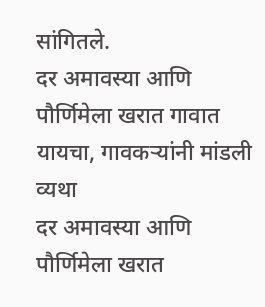सांगितले.
दर अमावस्या आणि पौर्णिमेला खरात गावात यायचा, गावकऱ्यांनी मांडली व्यथा
दर अमावस्या आणि पौर्णिमेला खरात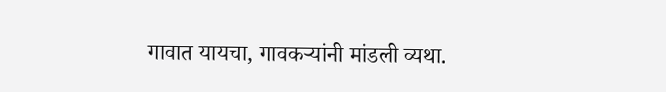गावात यायचा, गावकऱ्यांनी मांडली व्यथा.